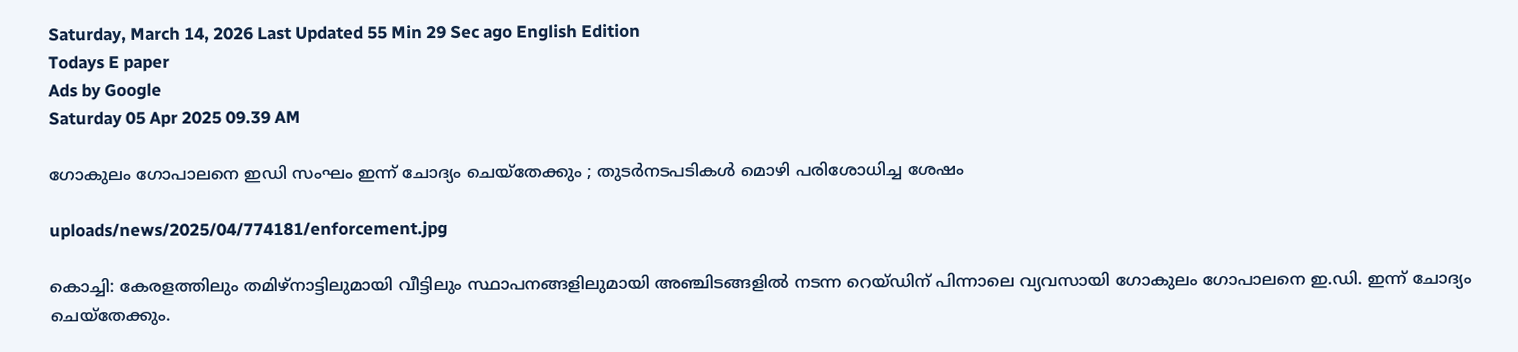Saturday, March 14, 2026 Last Updated 55 Min 29 Sec ago English Edition
Todays E paper
Ads by Google
Saturday 05 Apr 2025 09.39 AM

ഗോകുലം ഗോപാലനെ ഇഡി സംഘം ഇന്ന് ചോദ്യം ചെയ്‌തേക്കും ; തുടര്‍നടപടികള്‍ മൊഴി പരിശോധിച്ച ശേഷം

uploads/news/2025/04/774181/enforcement.jpg

കൊച്ചി: കേരളത്തിലും തമിഴ്‌നാട്ടിലുമായി വീട്ടിലും സ്ഥാപനങ്ങളിലുമായി അഞ്ചിടങ്ങളില്‍ നടന്ന റെയ്ഡിന് പിന്നാലെ വ്യവസായി ഗോകുലം ഗോപാലനെ ഇ.ഡി. ഇന്ന് ചോദ്യം ചെയ്‌തേക്കും.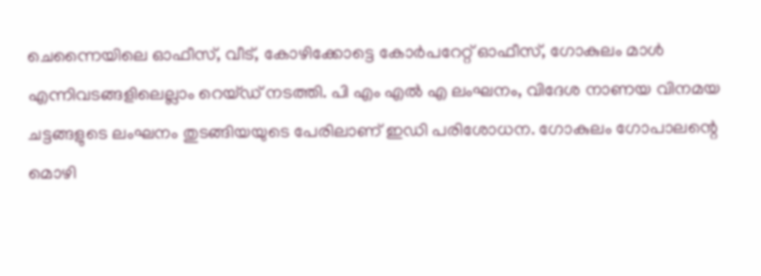ചെന്നൈയിലെ ഓഫീസ്, വീട്, കോഴിക്കോട്ടെ കോര്‍പറേറ്റ് ഓഫീസ്, ഗോകുലം മാള്‍ എന്നിവടങ്ങളിലെല്ലാം റെയ്ഡ് നടത്തി. പി എം എല്‍ എ ലംഘനം, വിദേശ നാണയ വിനമയ ചട്ടങ്ങളുടെ ലംഘനം തുടങ്ങിയയുടെ പേരിലാണ് ഇഡി പരിശോധന. ഗോകുലം ഗോപാലന്റെ മൊഴി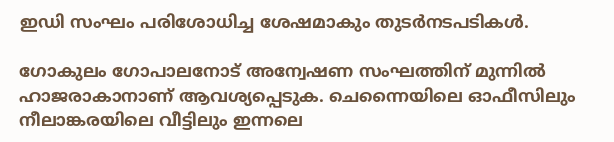ഇഡി സംഘം പരിശോധിച്ച ശേഷമാകും തുടര്‍നടപടികള്‍.

ഗോകുലം ഗോപാലനോട് അന്വേഷണ സംഘത്തിന് മുന്നില്‍ ഹാജരാകാനാണ് ആവശ്യപ്പെടുക. ചെന്നൈയിലെ ഓഫീസിലും നീലാങ്കരയിലെ വീട്ടിലും ഇന്നലെ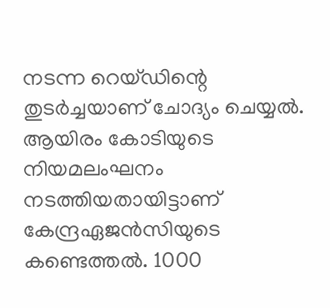നടന്ന റെയ്ഡിന്റെ തുടര്‍ച്ചയാണ് ചോദ്യം ചെയ്യല്‍. ആയിരം കോടിയുടെ നിയമലംഘനം നടത്തിയതായിട്ടാണ് കേന്ദ്രഏജന്‍സിയുടെ കണ്ടെത്തല്‍. 1000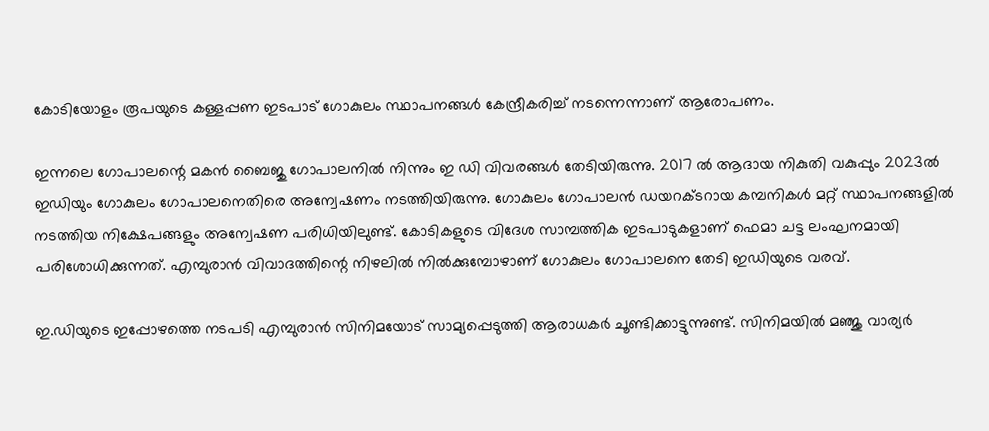കോടിയോളം രൂപയുടെ കള്ളപ്പണ ഇടപാട് ഗോകുലം സ്ഥാപനങ്ങള്‍ കേന്ദ്രീകരിച്ച് നടന്നെന്നാണ് ആരോപണം.

ഇന്നലെ ഗോപാലന്റെ മകന്‍ ബൈജു ഗോപാലനില്‍ നിന്നും ഇ ഡി വിവരങ്ങള്‍ തേടിയിരുന്നു. 2017 ല്‍ ആദായ നികുതി വകുപ്പും 2023ല്‍ ഇഡിയും ഗോകുലം ഗോപാലനെതിരെ അന്വേഷണം നടത്തിയിരുന്നു. ഗോകുലം ഗോപാലന്‍ ഡയറക്ടറായ കമ്പനികള്‍ മറ്റ് സ്ഥാപനങ്ങളില്‍ നടത്തിയ നിക്ഷേപങ്ങളും അന്വേഷണ പരിധിയിലുണ്ട്. കോടികളുടെ വിദേശ സാമ്പത്തിക ഇടപാടുകളാണ് ഫെമാ ചട്ട ലംഘനമായി പരിശോധിക്കുന്നത്. എമ്പുരാന്‍ വിവാദത്തിന്റെ നിഴലില്‍ നില്‍ക്കുമ്പോഴാണ് ഗോകുലം ഗോപാലനെ തേടി ഇഡിയുടെ വരവ്.

ഇ.ഡിയുടെ ഇപ്പോഴത്തെ നടപടി എമ്പുരാന്‍ സിനിമയോട് സാമ്യപ്പെടുത്തി ആരാധകര്‍ ചൂണ്ടിക്കാട്ടുന്നുണ്ട്. സിനിമയില്‍ മഞ്ജു വാര്യര്‍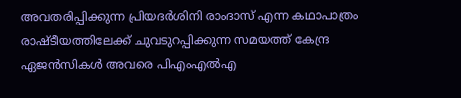അവതരിപ്പിക്കുന്ന പ്രിയദര്‍ശിനി രാംദാസ് എന്ന കഥാപാത്രം രാഷ്ടീയത്തിലേക്ക് ചുവടുറപ്പിക്കുന്ന സമയത്ത് കേന്ദ്ര ഏജന്‍സികള്‍ അവരെ പിഎംഎല്‍എ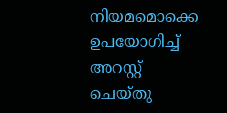നിയമമൊക്കെ ഉപയോഗിച്ച് അറസ്റ്റ് ചെയ്തു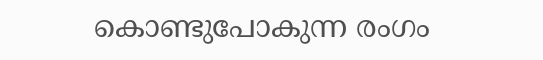കൊണ്ടുപോകുന്ന രംഗം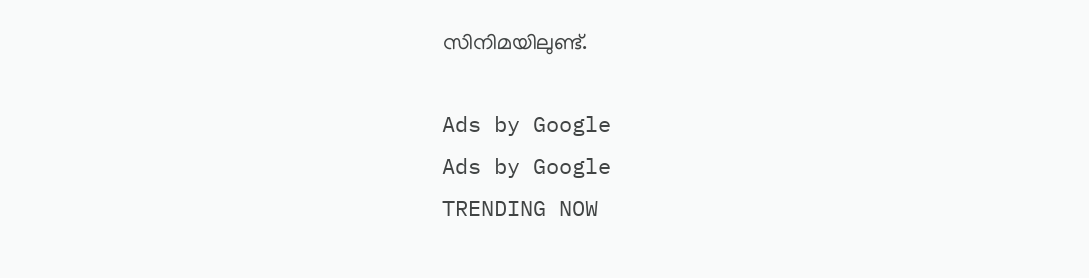സിനിമയിലുണ്ട്.

Ads by Google
Ads by Google
TRENDING NOW